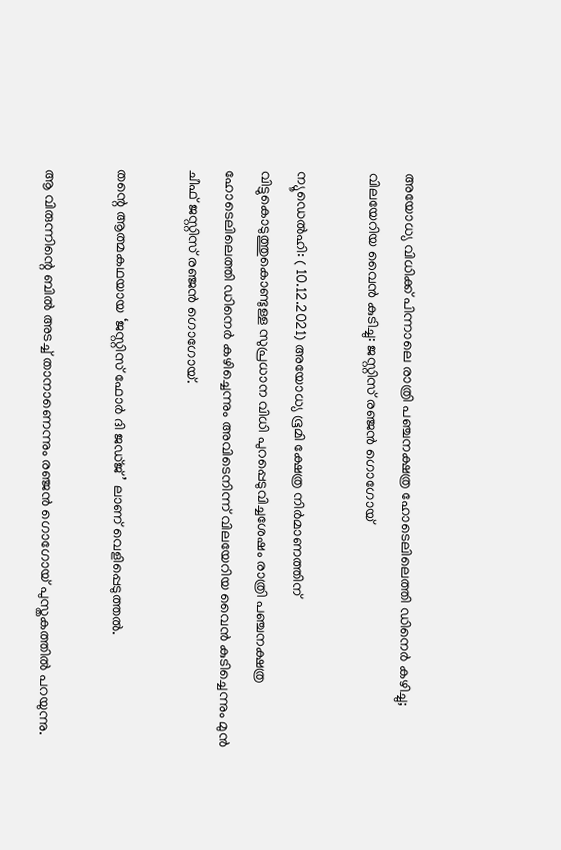അയോധ്യ വിധിക്ക് പിന്നാലെ രാത്രി പഞ്ചനക്ഷത്ര ഹോടെലിലെത്തി ഡിനെര്‍ കഴിച്ചു; വിലയേറിയ വൈന്‍ കുടിച്ചു: ജസ്റ്റിസ് രഞ്ജന്‍ ഗൊഗോയ്

ന്യൂഡെല്‍ഹി: ( 10.12.2021) അയോധ്യ ഭൂമി ക്ഷേത്ര നിര്‍മാണത്തിന് വിട്ടുകൊടുത്തുകൊണ്ടുള്ള സുപ്രധാന വിധി പുറപ്പെടുവിച്ചശേഷം രാത്രി പഞ്ചനക്ഷത്ര ഹോടെലിലെത്തി ഡിനെര്‍ കഴിച്ചെന്നും അവിടെനിന്ന് വിലയേറിയ വൈന്‍ കുടിച്ചെന്നും മുന്‍ ചീഫ് ജസ്റ്റിസ് രഞ്ജന്‍ ഗൊഗോയ്.

തന്റെ ആത്മകഥയായ ‘ജസ്റ്റിസ് ഫോര്‍ ദി ജഡ്ജ്’ ലാണ് വെളിപ്പെടുത്തല്‍.

ആ വിരുന്നിന്റെ ബില്‍ അടച്ച്‌ താനാണെന്നും രഞ്ജന്‍ ഗൊഗോയ് പുസ്തകത്തില്‍ പറയുന്നു.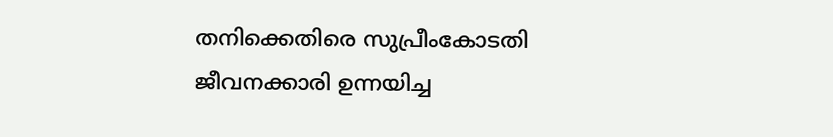തനിക്കെതിരെ സുപ്രീംകോടതി ജീവനക്കാരി ഉന്നയിച്ച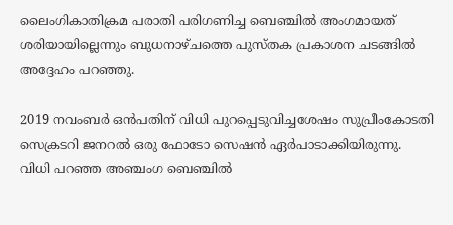ലൈംഗികാതിക്രമ പരാതി പരിഗണിച്ച ബെഞ്ചില്‍ അംഗമായത് ശരിയായില്ലെന്നും ബുധനാഴ്ചത്തെ പുസ്തക പ്രകാശന ചടങ്ങില്‍ അദ്ദേഹം പറഞ്ഞു.

2019 നവംബര്‍ ഒന്‍പതിന് വിധി പുറപ്പെടുവിച്ചശേഷം സുപ്രീംകോടതി സെക്രടറി ജനറല്‍ ഒരു ഫോടോ സെഷന്‍ ഏര്‍പാടാക്കിയിരുന്നു. വിധി പറഞ്ഞ അഞ്ചംഗ ബെഞ്ചില്‍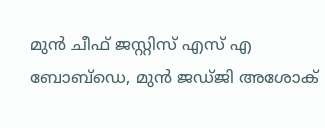മുന്‍ ചീഫ് ജസ്റ്റിസ് എസ് എ ബോബ്‌ഡെ, മുന്‍ ജഡ്ജി അശോക്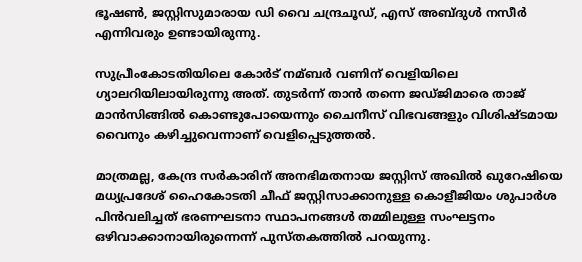ഭൂഷണ്‍, ജസ്റ്റിസുമാരായ ഡി വൈ ചന്ദ്രചൂഡ്, എസ് അബ്ദുള്‍ നസീര്‍ എന്നിവരും ഉണ്ടായിരുന്നു.

സുപ്രീംകോടതിയിലെ കോര്‍ട് നമ്ബര്‍ വണിന് വെളിയിലെ ഗ്യാലറിയിലായിരുന്നു അത്. തുടര്‍ന്ന് താന്‍ തന്നെ ജഡ്ജിമാരെ താജ് മാന്‍സിങ്ങില്‍ കൊണ്ടുപോയെന്നും ചൈനീസ് വിഭവങ്ങളും വിശിഷ്ടമായ വൈനും കഴിച്ചുവെന്നാണ് വെളിപ്പെടുത്തല്‍.

മാത്രമല്ല, കേന്ദ്ര സര്‍കാരിന് അനഭിമതനായ ജസ്റ്റിസ് അഖില്‍ ഖുറേഷിയെ മധ്യപ്രദേശ് ഹൈകോടതി ചീഫ് ജസ്റ്റിസാക്കാനുള്ള കൊളീജിയം ശുപാര്‍ശ പിന്‍വലിച്ചത് ഭരണഘടനാ സ്ഥാപനങ്ങള്‍ തമ്മിലുള്ള സംഘട്ടനം ഒഴിവാക്കാനായിരുന്നെന്ന് പുസ്തകത്തില്‍ പറയുന്നു.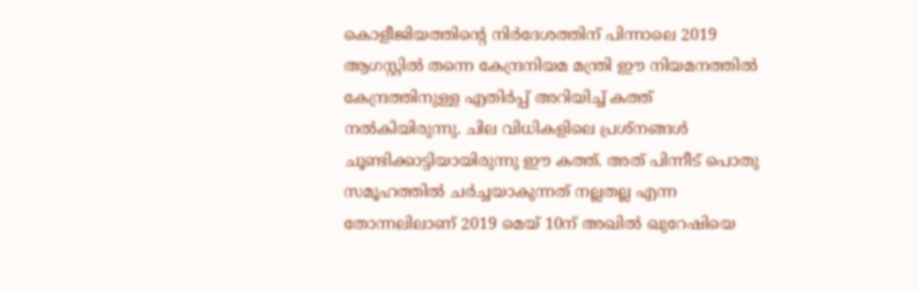കൊളീജിയത്തിന്റെ നിര്‍ദേശത്തിന് പിന്നാലെ 2019 ആഗസ്റ്റില്‍ തന്നെ കേന്ദ്രനിയമ മന്ത്രി ഈ നിയമനത്തില്‍ കേന്ദ്രത്തിനുള്ള എതിര്‍പ്പ് അറിയിച്ച്‌ കത്ത് നല്‍കിയിരുന്നു. ചില വിധികളിലെ പ്രശ്‌നങ്ങള്‍ ചൂണ്ടിക്കാട്ടിയായിരുന്നു ഈ കത്ത്. അത് പിന്നീട് പൊതു സമൂഹത്തില്‍ ചര്‍ച്ചയാകുന്നത് നല്ലതല്ല എന്ന തോന്നലിലാണ് 2019 മെയ് 10ന് അഖില്‍ ഖുറേഷിയെ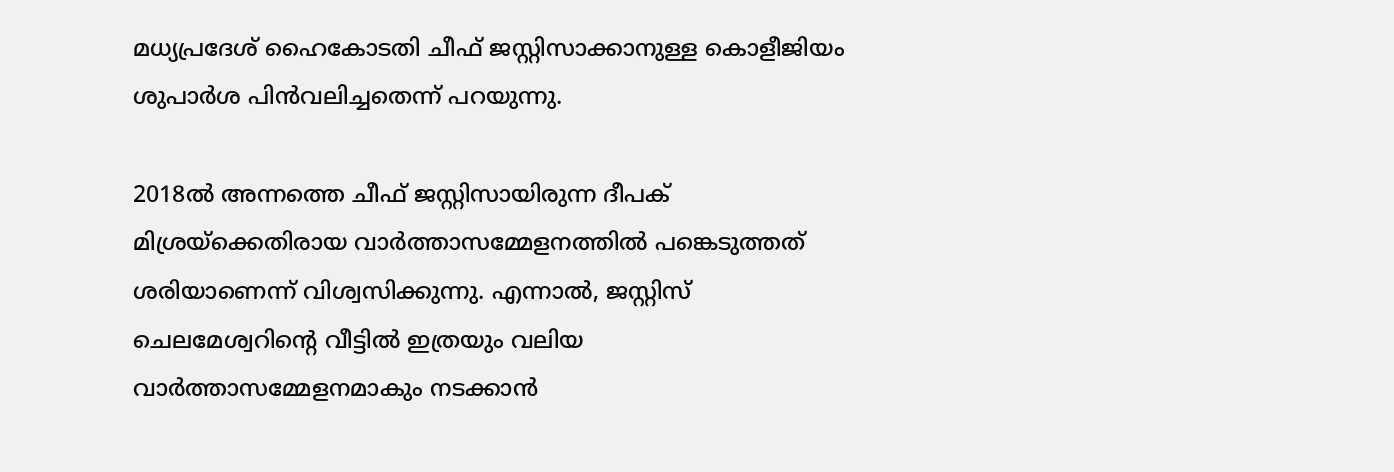മധ്യപ്രദേശ് ഹൈകോടതി ചീഫ് ജസ്റ്റിസാക്കാനുള്ള കൊളീജിയം ശുപാര്‍ശ പിന്‍വലിച്ചതെന്ന് പറയുന്നു.

2018ല്‍ അന്നത്തെ ചീഫ് ജസ്റ്റിസായിരുന്ന ദീപക് മിശ്രയ്‌ക്കെതിരായ വാര്‍ത്താസമ്മേളനത്തില്‍ പങ്കെടുത്തത് ശരിയാണെന്ന് വിശ്വസിക്കുന്നു. എന്നാല്‍, ജസ്റ്റിസ് ചെലമേശ്വറിന്റെ വീട്ടില്‍ ഇത്രയും വലിയ വാര്‍ത്താസമ്മേളനമാകും നടക്കാന്‍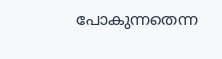പോകുന്നതെന്ന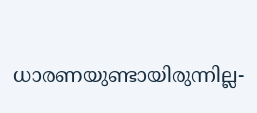ധാരണയുണ്ടായിരുന്നില്ല-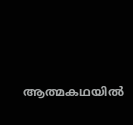ആത്മകഥയില്‍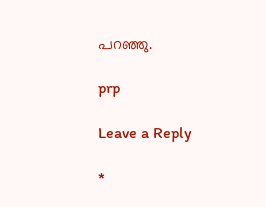പറഞ്ഞു.

prp

Leave a Reply

*